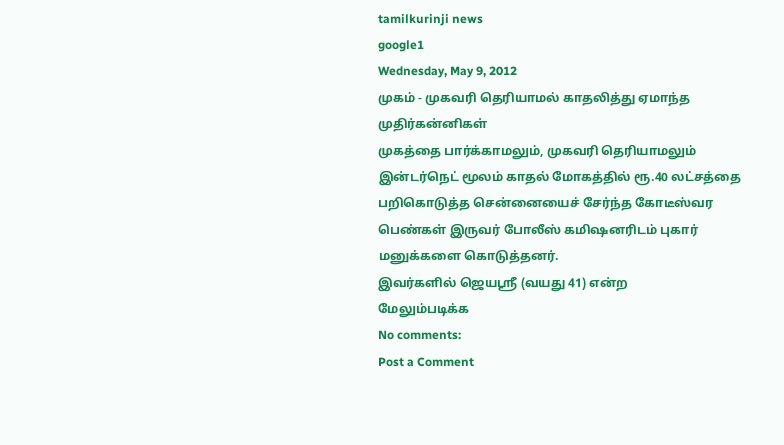tamilkurinji news
google1
Wednesday, May 9, 2012
முகம் - முகவரி தெரியாமல் காதலித்து ஏமாந்த முதிர்கன்னிகள்
முகத்தை பார்க்காமலும், முகவரி தெரியாமலும் இன்டர்நெட் மூலம் காதல் மோகத்தில் ரூ.40 லட்சத்தை பறிகொடுத்த சென்னையைச் சேர்ந்த கோடீஸ்வர பெண்கள் இருவர் போலீஸ் கமிஷனரிடம் புகார் மனுக்களை கொடுத்தனர்.
இவர்களில் ஜெயஸ்ரீ (வயது 41) என்ற
மேலும்படிக்க
No comments:
Post a Comment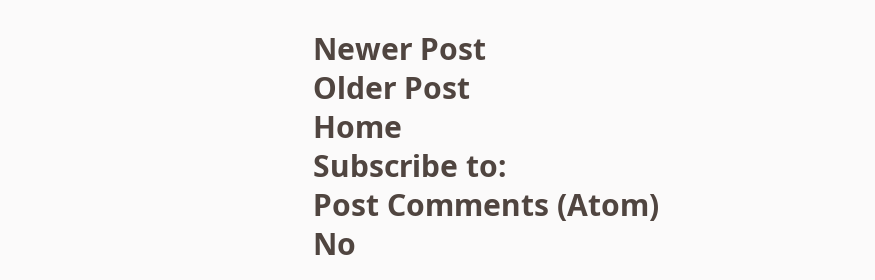Newer Post
Older Post
Home
Subscribe to:
Post Comments (Atom)
No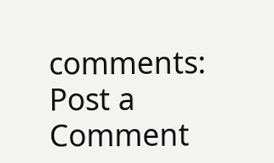comments:
Post a Comment